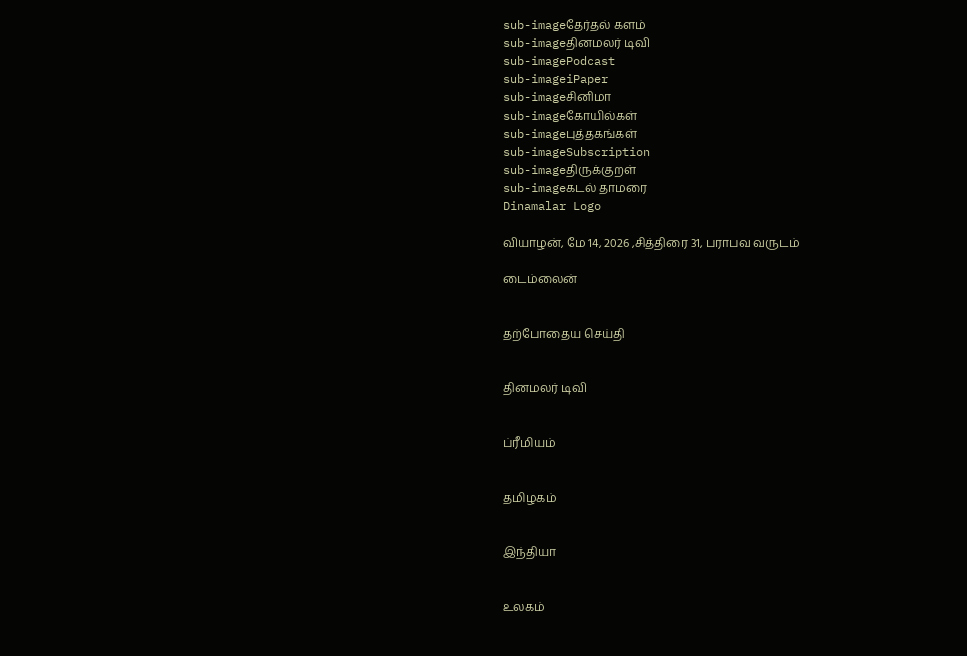sub-imageதேர்தல் களம்
sub-imageதினமலர் டிவி
sub-imagePodcast
sub-imageiPaper
sub-imageசினிமா
sub-imageகோயில்கள்
sub-imageபுத்தகங்கள்
sub-imageSubscription
sub-imageதிருக்குறள்
sub-imageகடல் தாமரை
Dinamalar Logo

வியாழன், மே 14, 2026 ,சித்திரை 31, பராபவ வருடம்

டைம்லைன்


தற்போதைய செய்தி


தினமலர் டிவி


ப்ரீமியம்


தமிழகம்


இந்தியா


உலகம்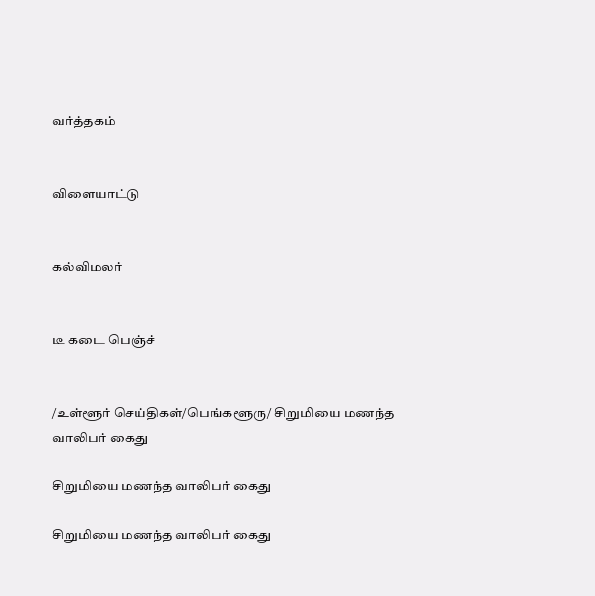வர்த்தகம்


விளையாட்டு


கல்விமலர்


டீ கடை பெஞ்ச்


/உள்ளூர் செய்திகள்/பெங்களூரு/ சிறுமியை மணந்த வாலிபர் கைது

சிறுமியை மணந்த வாலிபர் கைது

சிறுமியை மணந்த வாலிபர் கைது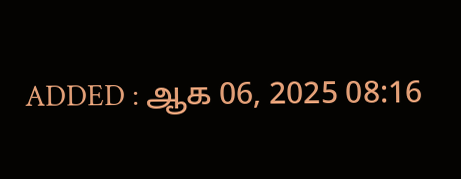ADDED : ஆக 06, 2025 08:16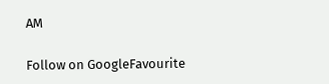AM

Follow on GoogleFavourite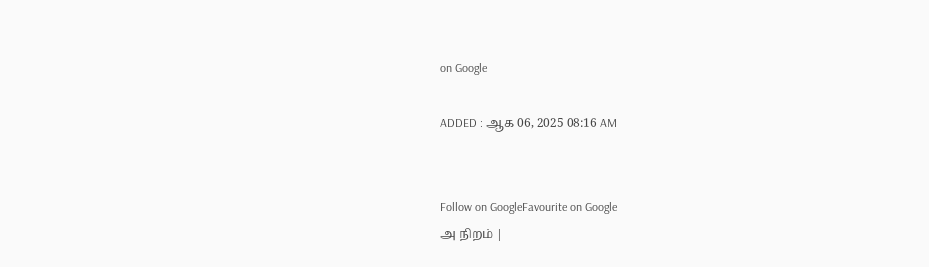on Google

ADDED : ஆக 06, 2025 08:16 AM


Follow on GoogleFavourite on Google
அ நிறம் |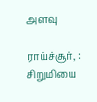அளவு

ராய்ச்சூர், : சிறுமியை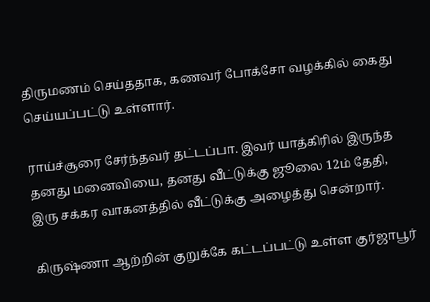திருமணம் செய்ததாக, கணவர் போக்சோ வழக்கில் கைது செய்யப்பட்டு உள்ளார்.

ராய்ச்சூரை சேர்ந்தவர் தட்டப்பா. இவர் யாத்கிரில் இருந்த தனது மனைவியை, தனது வீட்டுக்கு ஜூலை 12ம் தேதி, இரு சக்கர வாகனத்தில் வீட்டுக்கு அழைத்து சென்றார்.

கிருஷ்ணா ஆற்றின் குறுக்கே கட்டப்பட்டு உள்ள குர்ஜாபூர்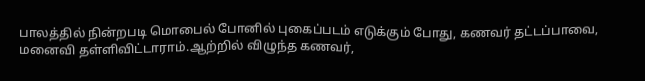பாலத்தில் நின்றபடி மொபைல் போனில் புகைப்படம் எடுக்கும் போது, கணவர் தட்டப்பாவை, மனைவி தள்ளிவிட்டாராம்.ஆற்றில் விழுந்த கணவர்,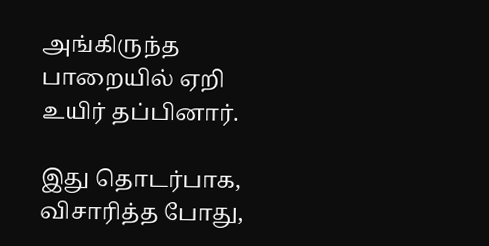அங்கிருந்த பாறையில் ஏறி உயிர் தப்பினார்.

இது தொடர்பாக, விசாரித்த போது,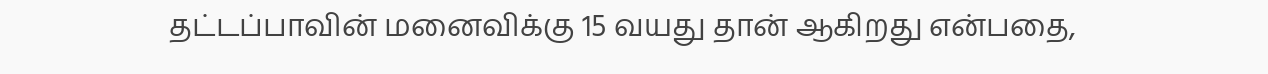தட்டப்பாவின் மனைவிக்கு 15 வயது தான் ஆகிறது என்பதை,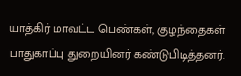யாத்கிர் மாவட்ட பெண்கள், குழந்தைகள் பாதுகாப்பு துறையினர் கண்டுபிடித்தனர்.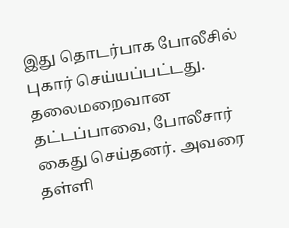இது தொடர்பாக போலீசில் புகார் செய்யப்பட்டது. தலைமறைவான தட்டப்பாவை, போலீசார் கைது செய்தனர். அவரை தள்ளி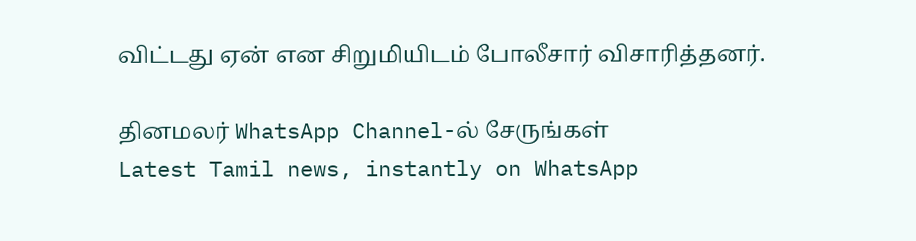விட்டது ஏன் என சிறுமியிடம் போலீசார் விசாரித்தனர்.

தினமலர் WhatsApp Channel-ல் சேருங்கள்
Latest Tamil news, instantly on WhatsApp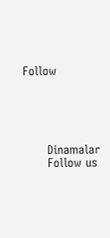Follow





      Dinamalar
      Follow us